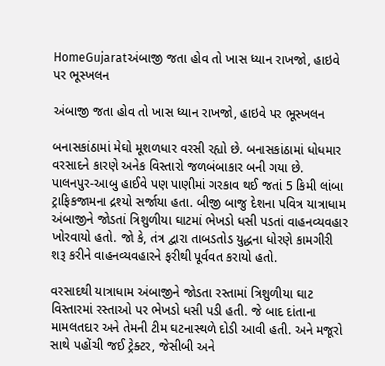HomeGujaratઅંબાજી જતા હોવ તો ખાસ ધ્યાન રાખજો, હાઇવે પર ભૂસ્ખલન

અંબાજી જતા હોવ તો ખાસ ધ્યાન રાખજો, હાઇવે પર ભૂસ્ખલન

બનાસકાંઠામાં મેઘો મૂશળધાર વરસી રહ્યો છે. બનાસકાંઠામાં ધોધમાર વરસાદને કારણે અનેક વિસ્તારો જળબંબાકાર બની ગયા છે. પાલનપુર-આબુ હાઈવે પણ પાણીમાં ગરકાવ થઈ જતાં 5 કિમી લાંબા ટ્રાફિકજામના દ્રશ્યો સર્જાયા હતા. બીજી બાજુ દેશના પવિત્ર યાત્રાધામ અંબાજીને જોડતાં ત્રિશુળીયા ઘાટમાં ભેખડો ધસી પડતાં વાહનવ્યવહાર ખોરવાયો હતો. જો કે, તંત્ર દ્વારા તાબડતોડ યુદ્ધના ધોરણે કામગીરી શરૂ કરીને વાહનવ્યવહારને ફરીથી પૂર્વવત કરાયો હતો.

વરસાદથી યાત્રાધામ અંબાજીને જોડતા રસ્તામાં ત્રિશુળીયા ઘાટ વિસ્તારમાં રસ્તાઓ પર ભેખડો ધસી પડી હતી. જે બાદ દાંતાના મામલતદાર અને તેમની ટીમ ઘટનાસ્થળે દોડી આવી હતી. અને મજૂરો સાથે પહોંચી જઈ ટ્રેક્ટર, જેસીબી અને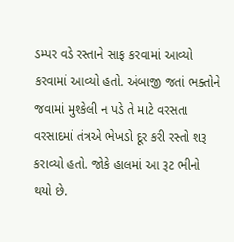ડમ્પર વડે રસ્તાને સાફ કરવામાં આવ્યો કરવામાં આવ્યો હતો. અંબાજી જતાં ભક્તોને જવામાં મુશ્કેલી ન પડે તે માટે વરસતા વરસાદમાં તંત્રએ ભેખડો દૂર કરી રસ્તો શરૂ કરાવ્યો હતો. જોકે હાલમાં આ રૂટ ભીનો થયો છે.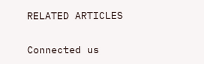RELATED ARTICLES

Connected us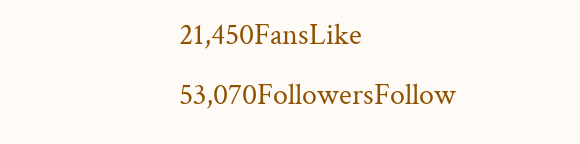21,450FansLike
53,070FollowersFollow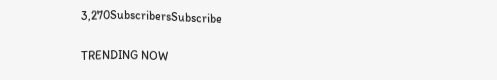3,270SubscribersSubscribe

TRENDING NOW